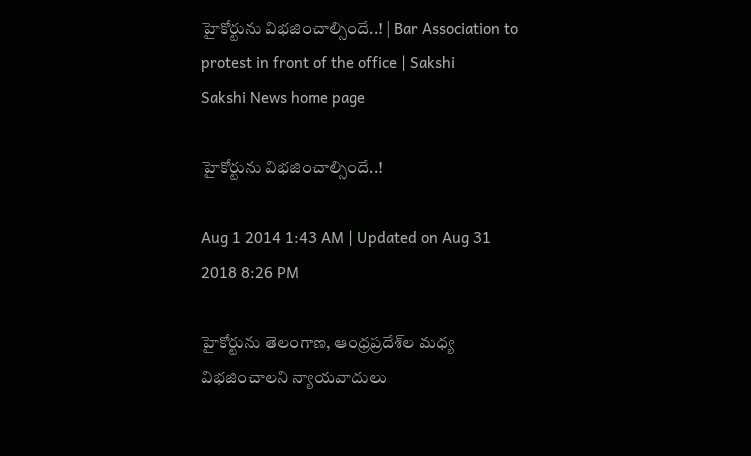హైకోర్టును విభజించాల్సిందే..! | Bar Association to protest in front of the office | Sakshi
Sakshi News home page

హైకోర్టును విభజించాల్సిందే..!

Aug 1 2014 1:43 AM | Updated on Aug 31 2018 8:26 PM

హైకోర్టును తెలంగాణ, ఆంధ్రప్రదేశ్‌ల మధ్య విభజించాలని న్యాయవాదులు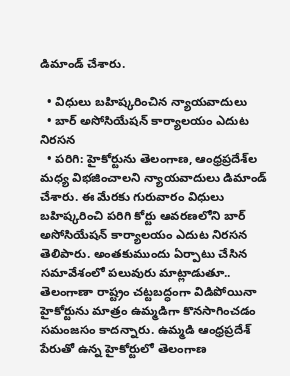డిమాండ్ చేశారు.

  • విధులు బహిష్కరించిన న్యాయవాదులు
  • బార్ అసోసియేషన్ కార్యాలయం ఎదుట నిరసన
  • పరిగి: హైకోర్టును తెలంగాణ, ఆంధ్రప్రదేశ్‌ల మధ్య విభజించాలని న్యాయవాదులు డిమాండ్ చేశారు. ఈ మేరకు గురువారం విధులు బహిష్కరించి పరిగి కోర్టు ఆవరణలోని బార్ అసోసియేషన్ కార్యాలయం ఎదుట నిరసన తెలిపారు. అంతకుముందు ఏర్పాటు చేసిన సమావేశంలో పలువురు మాట్లాడుతూ.. తెలంగాణా రాష్ట్రం చట్టబద్ధంగా విడిపోయినా హైకోర్టును మాత్రం ఉమ్మడిగా కొనసాగించడం సమంజసం కాదన్నారు. ఉమ్మడి ఆంధ్రప్రదేశ్ పేరుతో ఉన్న హైకోర్టులో తెలంగాణ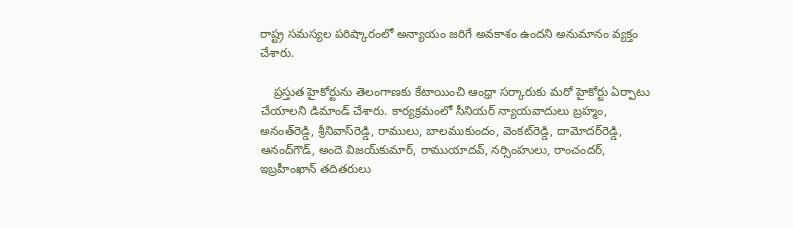రాష్ట్ర సమస్యల పరిష్కారంలో అన్యాయం జరిగే అవకాశం ఉందని అనుమానం వ్యక్తం చేశారు.

    ప్రస్తుత హైకోర్టును తెలంగాణకు కేటాయించి ఆంధ్రా సర్కారుకు మరో హైకోర్టు ఏర్పాటు చేయాలని డిమాండ్ చేశారు. కార్యక్రమంలో సీనియర్ న్యాయవాదులు బ్రహ్మం, అనంత్‌రెడ్డి, శ్రీనివాస్‌రెడ్డి, రాములు, బాలముకుందం, వెంకట్‌రెడ్డి, దామోదర్‌రెడ్డి, ఆనంద్‌గౌడ్, అందె విజయ్‌కుమార్, రాముయాదవ్, నర్సింహులు, రాంచందర్, ఇబ్రహీంఖాన్ తదితరులు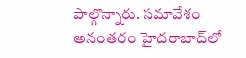పాల్గొన్నారు. సమావేశం అనంతరం హైదరాబాద్‌లో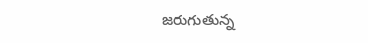జరుగుతున్న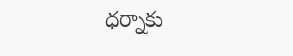ధర్నాకు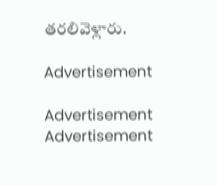తరలివెళ్లారు.

Advertisement

Advertisement
Advertisement